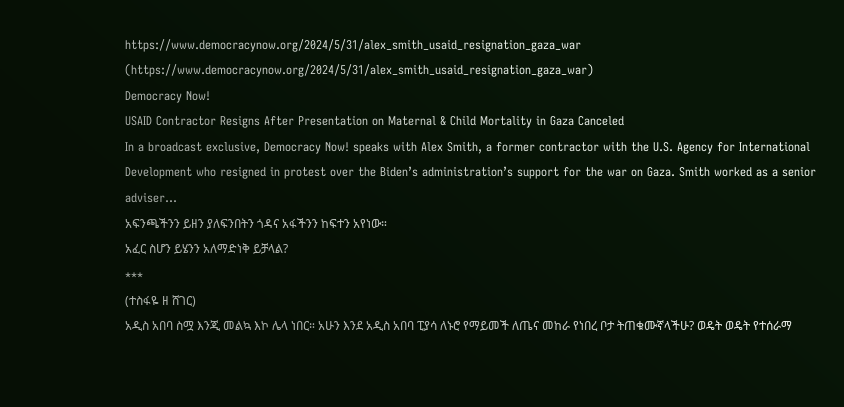https://www.democracynow.org/2024/5/31/alex_smith_usaid_resignation_gaza_war (https://www.democracynow.org/2024/5/31/alex_smith_usaid_resignation_gaza_war)
Democracy Now!
USAID Contractor Resigns After Presentation on Maternal & Child Mortality in Gaza Canceled
In a broadcast exclusive, Democracy Now! speaks with Alex Smith, a former contractor with the U.S. Agency for International Development who resigned in protest over the Biden’s administration’s support for the war on Gaza. Smith worked as a senior adviser…
አፍንጫችንን ይዘን ያለፍንበትን ጎዳና አፋችንን ከፍተን አየነው።
አፈር ስሆን ይሄንን አለማድነቅ ይቻላል?
***
(ተስፋዬ ዘ ሸገር)
አዲስ አበባ ስሟ እንጂ መልኳ እኮ ሌላ ነበር። አሁን እንደ አዲስ አበባ ፒያሳ ለኑሮ የማይመች ለጤና መከራ የነበረ ቦታ ትጠቁሙኛላችሁ? ወዴት ወዴት የተሰራማ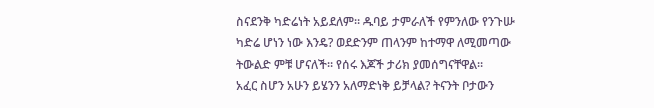ስናደንቅ ካድሬነት አይደለም። ዱባይ ታምራለች የምንለው የንጉሡ ካድሬ ሆነን ነው እንዴ? ወደድንም ጠላንም ከተማዋ ለሚመጣው ትውልድ ምቹ ሆናለች። የሰሩ እጆች ታሪክ ያመሰግናቸዋል።
አፈር ስሆን አሁን ይሄንን አለማድነቅ ይቻላል? ትናንት ቦታውን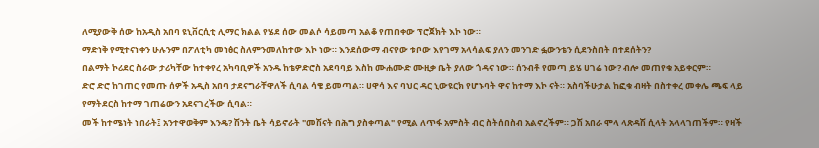ለሚያውቅ ሰው ከአዲስ አበባ ዩኒቨርሲቲ ሊማር ክልል የሄደ ሰው መልሶ ሳይመጣ አልቆ የጠበቀው ፕሮጀክት እኮ ነው።
ማድነቅ የሚተናነቀን ሁሉንም በፖለቲካ መነፅር ስለምንመለከተው እኮ ነው። እንደሰውማ ብናየው ቱቦው እየገማ አላሳልፍ ያለን መንገድ ፏውንቴን ሲደንስበት በተደሰትን?
በልማት ኮሪደር ስራው ታሪካቸው ከተቀየረ አካባቢዎች አንዱ ከቴዎድሮስ አደባባይ እስከ ሙሐሙድ ሙዚቃ ቤት ያለው ጎዳና ነው። ሰንብቶ የመጣ ይሄ ሀገሬ ነው? ብሎ መጠየቁ አይቀርም።
ድሮ ድሮ ከገጠር የመጡ ሰዎች አዲስ አበባ ታደናግራቸዋለች ሲባል ሳቄ ይመጣል። ሀዋሳ እና ባህር ዳር ኒውዩርክ የሆኑባት ዋና ከተማ እኮ ናት። አስባችሁታል ከፎቁ ብዛት በስተቀረ መቀሌ ጫፍ ላይ የማትደርስ ከተማ ገጠሬውን አደናገረችው ሲባል።
መች ከተሜነት ነበራት፤ አንተዋወቅም እንዴ? ሽንት ቤት ሳይኖራት "መሽናት በሕግ ያስቀጣል" የሚል ለጥፋ አምስት ብር ስትሰበስብ አልኖረችም። ጋሽ አበራ ሞላ ላጽዳሽ ሲላት አላላገጠችም። የዛች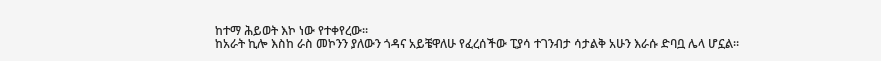ከተማ ሕይወት እኮ ነው የተቀየረው።
ከአራት ኪሎ እስከ ራስ መኮንን ያለውን ጎዳና አይቼዋለሁ የፈረሰችው ፒያሳ ተገንብታ ሳታልቅ አሁን እራሱ ድባቧ ሌላ ሆኗል።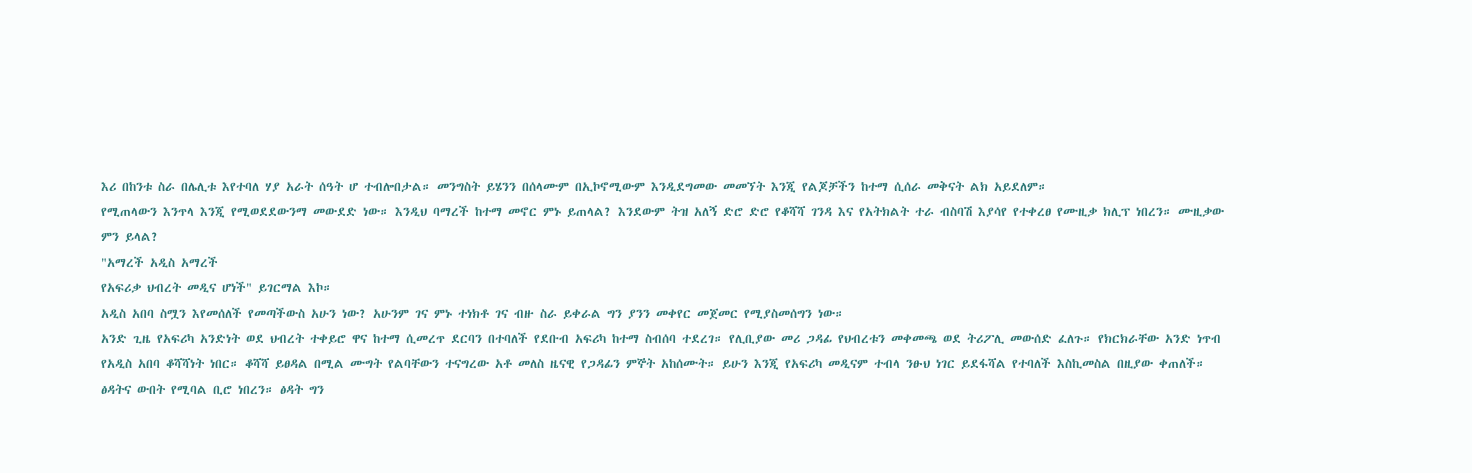እሪ በከንቱ ስራ በሌሊቱ እየተባለ ሃያ አራት ሰዓት ሆ ተብሎበታል። መንግስት ይሄንን በሰላሙም በኢኮኖሚውም እንዲደግመው መመኘት እንጂ የልጆቻችን ከተማ ሲሰራ መቅናት ልክ አይደለም።
የሚጠላውን እንጥላ እንጂ የሚወደደውንማ መውደድ ነው። እንዲህ ባማረች ከተማ መኖር ምኑ ይጠላል? እንደውም ትዝ አለኝ ድሮ ድሮ የቆሻሻ ገንዳ እና የአትክልት ተራ ብስባሽ እያሳየ የተቀረፀ የሙዚቃ ክሊፕ ነበረን። ሙዚቃው ምን ይላል?
"አማረች አዲስ አማረች
የአፍሪቃ ህብረት መዲና ሆነች" ይገርማል እኮ።
አዲስ አበባ ስሟን እየመሰለች የመጣችውስ አሁን ነው? አሁንም ገና ምኑ ተነክቶ ገና ብዙ ስራ ይቀራል ግን ያንን መቀየር መጀመር የሚያስመሰግን ነው።
አንድ ጊዜ የአፍሪካ አንድነት ወደ ህብረት ተቀይሮ ዋና ከተማ ሲመረጥ ደርባን በተባለች የደቡብ አፍሪካ ከተማ ስብሰባ ተደረገ። የሊቢያው መሪ ጋዳፊ የህብረቱን መቀመጫ ወደ ትሪፖሊ መውሰድ ፈለጉ። የክርክራቸው አንድ ነጥብ የአዲስ አበባ ቆሻሻነት ነበር። ቆሻሻ ይፀዳል በሚል ሙግት የልባቸውን ተናግረው አቶ መለስ ዜናዊ የጋዳፊን ምኞት አከሰሙት። ይሁን እንጂ የአፍሪካ መዲናም ተብላ ንፁህ ነገር ይደፋሻል የተባለች እስኪመስል በዚያው ቀጠለች።
ፅዳትና ውበት የሚባል ቢሮ ነበረን። ፅዳት ግን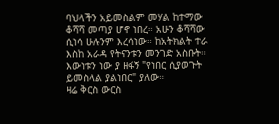ባህላችን አይመስልም መሃል ከተማው ቆሻሻ መጣያ ሆኖ ነበረ። አሁን ቆሻሻው ሲነሳ ሁሉንም እረሳነው። ከአትክልት ተራ እስከ አራዳ የትናንቱን መንገድ አስቡት። እውነቱን ነው ያ ዘፋኝ "የነበር ሲያወጉት ይመስላል ያልነበር" ያለው።
ዛሬ ቅርስ ውርስ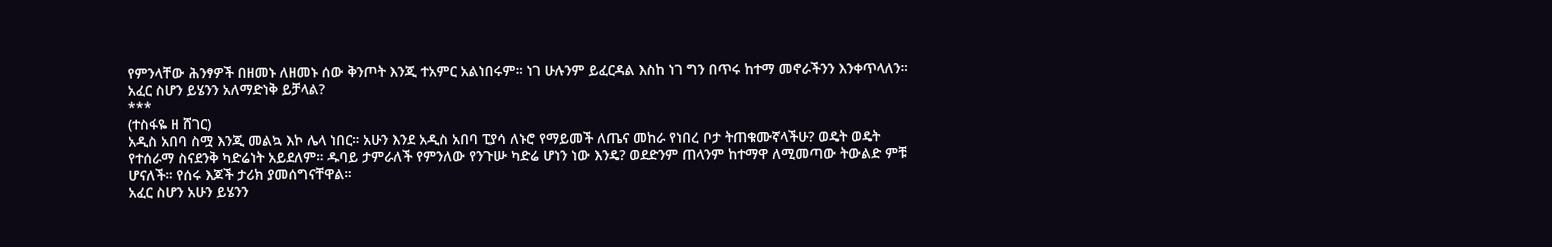የምንላቸው ሕንፃዎች በዘመኑ ለዘመኑ ሰው ቅንጦት እንጂ ተአምር አልነበሩም። ነገ ሁሉንም ይፈርዳል እስከ ነገ ግን በጥሩ ከተማ መኖራችንን እንቀጥላለን።
አፈር ስሆን ይሄንን አለማድነቅ ይቻላል?
***
(ተስፋዬ ዘ ሸገር)
አዲስ አበባ ስሟ እንጂ መልኳ እኮ ሌላ ነበር። አሁን እንደ አዲስ አበባ ፒያሳ ለኑሮ የማይመች ለጤና መከራ የነበረ ቦታ ትጠቁሙኛላችሁ? ወዴት ወዴት የተሰራማ ስናደንቅ ካድሬነት አይደለም። ዱባይ ታምራለች የምንለው የንጉሡ ካድሬ ሆነን ነው እንዴ? ወደድንም ጠላንም ከተማዋ ለሚመጣው ትውልድ ምቹ ሆናለች። የሰሩ እጆች ታሪክ ያመሰግናቸዋል።
አፈር ስሆን አሁን ይሄንን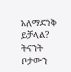አለማድነቅ ይቻላል? ትናንት ቦታውን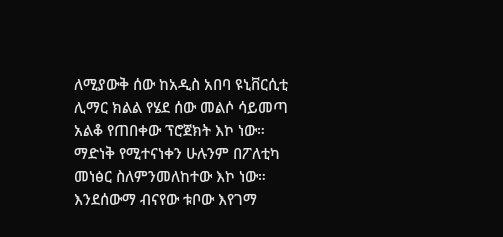ለሚያውቅ ሰው ከአዲስ አበባ ዩኒቨርሲቲ ሊማር ክልል የሄደ ሰው መልሶ ሳይመጣ አልቆ የጠበቀው ፕሮጀክት እኮ ነው።
ማድነቅ የሚተናነቀን ሁሉንም በፖለቲካ መነፅር ስለምንመለከተው እኮ ነው። እንደሰውማ ብናየው ቱቦው እየገማ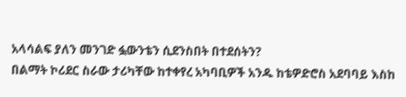አላሳልፍ ያለን መንገድ ፏውንቴን ሲደንስበት በተደሰትን?
በልማት ኮሪደር ስራው ታሪካቸው ከተቀየረ አካባቢዎች አንዱ ከቴዎድሮስ አደባባይ እስከ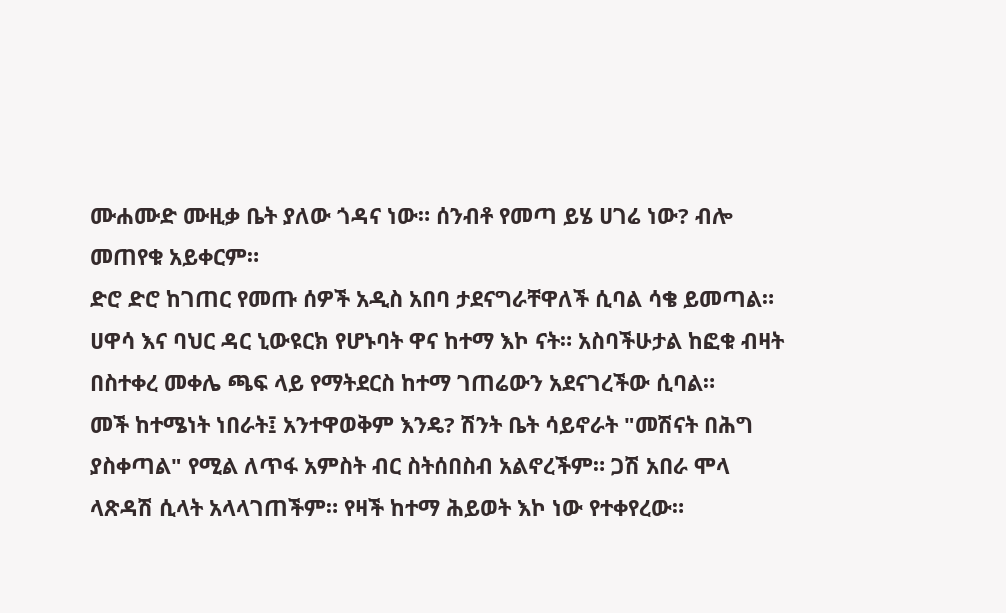ሙሐሙድ ሙዚቃ ቤት ያለው ጎዳና ነው። ሰንብቶ የመጣ ይሄ ሀገሬ ነው? ብሎ መጠየቁ አይቀርም።
ድሮ ድሮ ከገጠር የመጡ ሰዎች አዲስ አበባ ታደናግራቸዋለች ሲባል ሳቄ ይመጣል። ሀዋሳ እና ባህር ዳር ኒውዩርክ የሆኑባት ዋና ከተማ እኮ ናት። አስባችሁታል ከፎቁ ብዛት በስተቀረ መቀሌ ጫፍ ላይ የማትደርስ ከተማ ገጠሬውን አደናገረችው ሲባል።
መች ከተሜነት ነበራት፤ አንተዋወቅም እንዴ? ሽንት ቤት ሳይኖራት "መሽናት በሕግ ያስቀጣል" የሚል ለጥፋ አምስት ብር ስትሰበስብ አልኖረችም። ጋሽ አበራ ሞላ ላጽዳሽ ሲላት አላላገጠችም። የዛች ከተማ ሕይወት እኮ ነው የተቀየረው።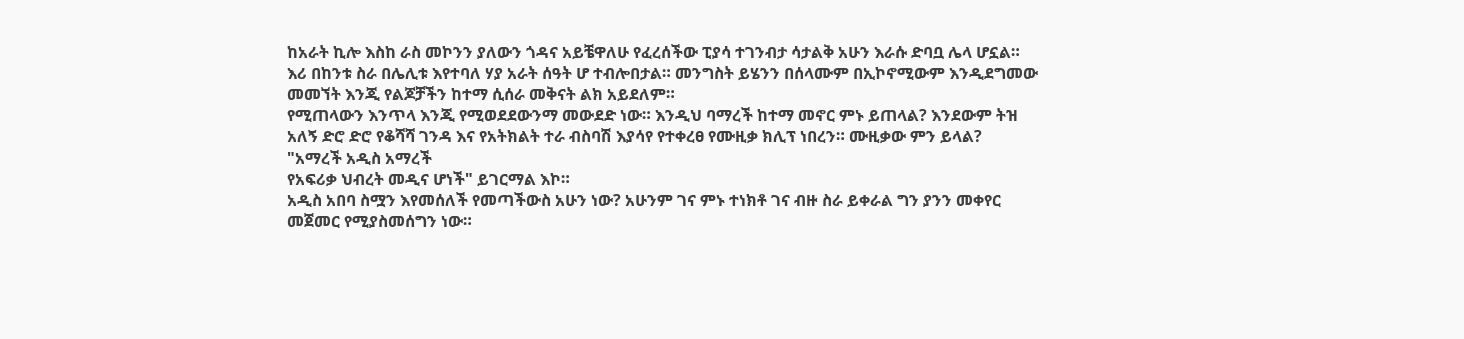ከአራት ኪሎ እስከ ራስ መኮንን ያለውን ጎዳና አይቼዋለሁ የፈረሰችው ፒያሳ ተገንብታ ሳታልቅ አሁን እራሱ ድባቧ ሌላ ሆኗል። እሪ በከንቱ ስራ በሌሊቱ እየተባለ ሃያ አራት ሰዓት ሆ ተብሎበታል። መንግስት ይሄንን በሰላሙም በኢኮኖሚውም እንዲደግመው መመኘት እንጂ የልጆቻችን ከተማ ሲሰራ መቅናት ልክ አይደለም።
የሚጠላውን እንጥላ እንጂ የሚወደደውንማ መውደድ ነው። እንዲህ ባማረች ከተማ መኖር ምኑ ይጠላል? እንደውም ትዝ አለኝ ድሮ ድሮ የቆሻሻ ገንዳ እና የአትክልት ተራ ብስባሽ እያሳየ የተቀረፀ የሙዚቃ ክሊፕ ነበረን። ሙዚቃው ምን ይላል?
"አማረች አዲስ አማረች
የአፍሪቃ ህብረት መዲና ሆነች" ይገርማል እኮ።
አዲስ አበባ ስሟን እየመሰለች የመጣችውስ አሁን ነው? አሁንም ገና ምኑ ተነክቶ ገና ብዙ ስራ ይቀራል ግን ያንን መቀየር መጀመር የሚያስመሰግን ነው።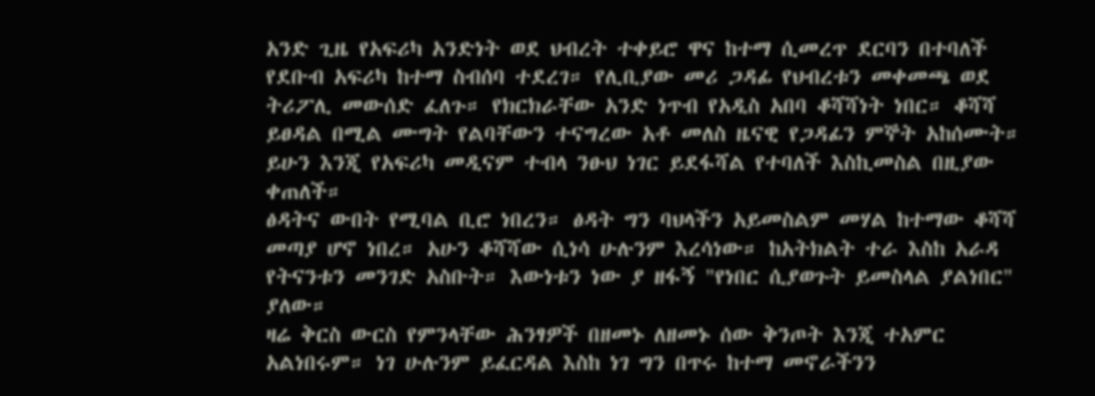አንድ ጊዜ የአፍሪካ አንድነት ወደ ህብረት ተቀይሮ ዋና ከተማ ሲመረጥ ደርባን በተባለች የደቡብ አፍሪካ ከተማ ስብሰባ ተደረገ። የሊቢያው መሪ ጋዳፊ የህብረቱን መቀመጫ ወደ ትሪፖሊ መውሰድ ፈለጉ። የክርክራቸው አንድ ነጥብ የአዲስ አበባ ቆሻሻነት ነበር። ቆሻሻ ይፀዳል በሚል ሙግት የልባቸውን ተናግረው አቶ መለስ ዜናዊ የጋዳፊን ምኞት አከሰሙት። ይሁን እንጂ የአፍሪካ መዲናም ተብላ ንፁህ ነገር ይደፋሻል የተባለች እስኪመስል በዚያው ቀጠለች።
ፅዳትና ውበት የሚባል ቢሮ ነበረን። ፅዳት ግን ባህላችን አይመስልም መሃል ከተማው ቆሻሻ መጣያ ሆኖ ነበረ። አሁን ቆሻሻው ሲነሳ ሁሉንም እረሳነው። ከአትክልት ተራ እስከ አራዳ የትናንቱን መንገድ አስቡት። እውነቱን ነው ያ ዘፋኝ "የነበር ሲያወጉት ይመስላል ያልነበር" ያለው።
ዛሬ ቅርስ ውርስ የምንላቸው ሕንፃዎች በዘመኑ ለዘመኑ ሰው ቅንጦት እንጂ ተአምር አልነበሩም። ነገ ሁሉንም ይፈርዳል እስከ ነገ ግን በጥሩ ከተማ መኖራችንን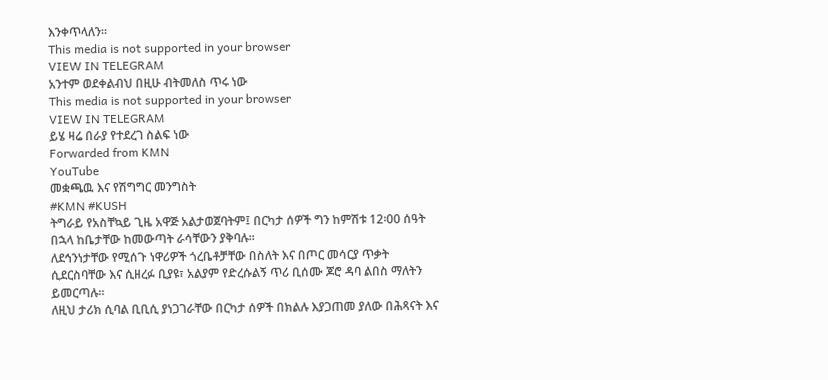እንቀጥላለን።
This media is not supported in your browser
VIEW IN TELEGRAM
አንተም ወደቀልብህ በዚሁ ብትመለስ ጥሩ ነው
This media is not supported in your browser
VIEW IN TELEGRAM
ይሄ ዛሬ በራያ የተደረገ ስልፍ ነው
Forwarded from KMN
YouTube
መቋጫዉ እና የሽግግር መንግስት
#KMN #KUSH
ትግራይ የአስቸኳይ ጊዜ አዋጅ አልታወጀባትም፤ በርካታ ሰዎች ግን ከምሽቱ 12፡00 ሰዓት በኋላ ከቤታቸው ከመውጣት ራሳቸውን ያቅባሉ።
ለደኅንነታቸው የሚሰጉ ነዋሪዎች ጎረቤቶቻቸው በስለት እና በጦር መሳርያ ጥቃት ሲደርስባቸው እና ሲዘረፉ ቢያዩ፣ አልያም የድረሱልኝ ጥሪ ቢሰሙ ጆሮ ዳባ ልበስ ማለትን ይመርጣሉ።
ለዚህ ታሪክ ሲባል ቢቢሲ ያነጋገራቸው በርካታ ሰዎች በክልሉ እያጋጠመ ያለው በሕጻናት እና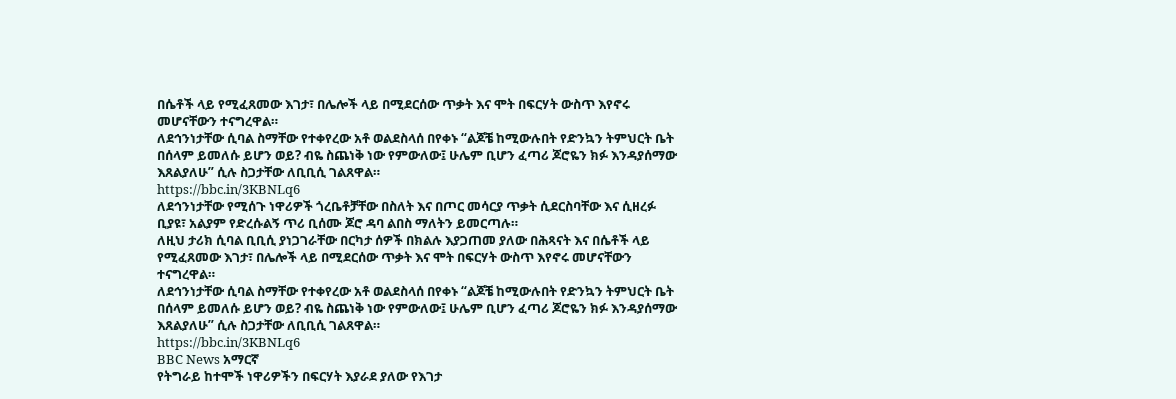በሴቶች ላይ የሚፈጸመው እገታ፣ በሌሎች ላይ በሚደርሰው ጥቃት እና ሞት በፍርሃት ውስጥ እየኖሩ መሆናቸውን ተናግረዋል።
ለደኅንነታቸው ሲባል ስማቸው የተቀየረው አቶ ወልደስላሰ በየቀኑ “ልጆቼ ከሚውሉበት የድንኳን ትምህርት ቤት በሰላም ይመለሱ ይሆን ወይ? ብዬ ስጨነቅ ነው የምውለው፤ ሁሌም ቢሆን ፈጣሪ ጆሮዬን ክፉ እንዳያሰማው እጸልያለሁ” ሲሉ ስጋታቸው ለቢቢሲ ገልጸዋል።
https://bbc.in/3KBNLq6
ለደኅንነታቸው የሚሰጉ ነዋሪዎች ጎረቤቶቻቸው በስለት እና በጦር መሳርያ ጥቃት ሲደርስባቸው እና ሲዘረፉ ቢያዩ፣ አልያም የድረሱልኝ ጥሪ ቢሰሙ ጆሮ ዳባ ልበስ ማለትን ይመርጣሉ።
ለዚህ ታሪክ ሲባል ቢቢሲ ያነጋገራቸው በርካታ ሰዎች በክልሉ እያጋጠመ ያለው በሕጻናት እና በሴቶች ላይ የሚፈጸመው እገታ፣ በሌሎች ላይ በሚደርሰው ጥቃት እና ሞት በፍርሃት ውስጥ እየኖሩ መሆናቸውን ተናግረዋል።
ለደኅንነታቸው ሲባል ስማቸው የተቀየረው አቶ ወልደስላሰ በየቀኑ “ልጆቼ ከሚውሉበት የድንኳን ትምህርት ቤት በሰላም ይመለሱ ይሆን ወይ? ብዬ ስጨነቅ ነው የምውለው፤ ሁሌም ቢሆን ፈጣሪ ጆሮዬን ክፉ እንዳያሰማው እጸልያለሁ” ሲሉ ስጋታቸው ለቢቢሲ ገልጸዋል።
https://bbc.in/3KBNLq6
BBC News አማርኛ
የትግራይ ከተሞች ነዋሪዎችን በፍርሃት እያራደ ያለው የእገታ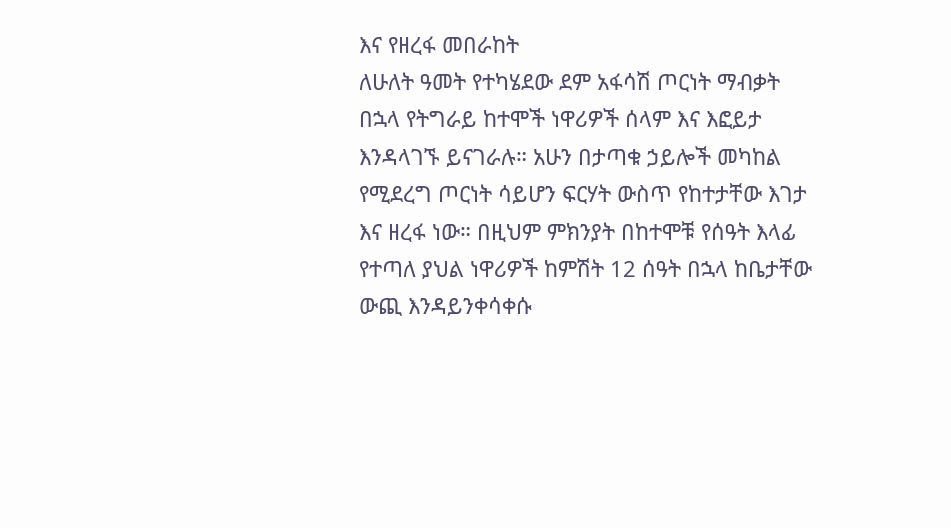እና የዘረፋ መበራከት
ለሁለት ዓመት የተካሄደው ደም አፋሳሽ ጦርነት ማብቃት በኋላ የትግራይ ከተሞች ነዋሪዎች ሰላም እና እፎይታ እንዳላገኙ ይናገራሉ። አሁን በታጣቁ ኃይሎች መካከል የሚደረግ ጦርነት ሳይሆን ፍርሃት ውስጥ የከተታቸው እገታ እና ዘረፋ ነው። በዚህም ምክንያት በከተሞቹ የሰዓት እላፊ የተጣለ ያህል ነዋሪዎች ከምሽት 12 ሰዓት በኋላ ከቤታቸው ውጪ እንዳይንቀሳቀሱ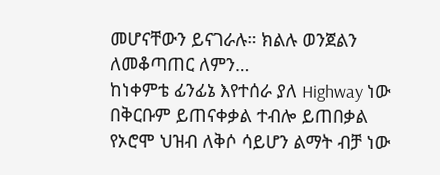መሆናቸውን ይናገራሉ። ክልሉ ወንጀልን ለመቆጣጠር ለምን…
ከነቀምቴ ፊንፊኔ እየተሰራ ያለ Highway ነው በቅርቡም ይጠናቀቃል ተብሎ ይጠበቃል
የኦሮሞ ህዝብ ለቅሶ ሳይሆን ልማት ብቻ ነው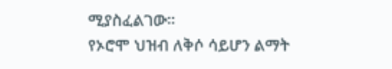ሚያስፈልገው።
የኦሮሞ ህዝብ ለቅሶ ሳይሆን ልማት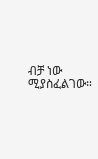ብቻ ነው ሚያስፈልገው።